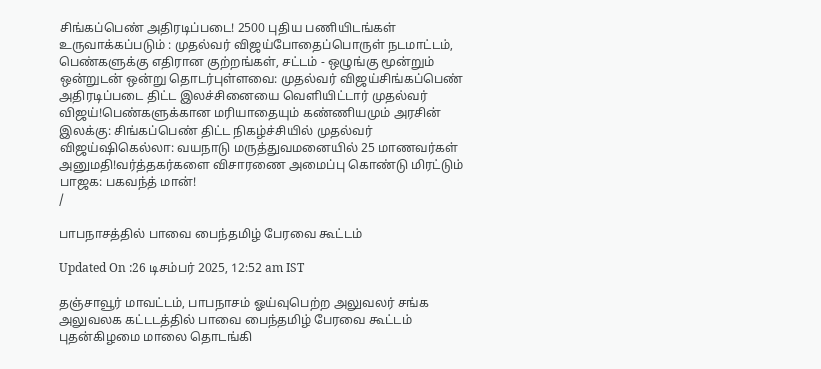சிங்கப்பெண் அதிரடிப்படை! 2500 புதிய பணியிடங்கள் உருவாக்கப்படும் : முதல்வர் விஜய்போதைப்பொருள் நடமாட்டம், பெண்களுக்கு எதிரான குற்றங்கள், சட்டம் - ஒழுங்கு மூன்றும் ஒன்றுடன் ஒன்று தொடர்புள்ளவை: முதல்வர் விஜய்சிங்கப்பெண் அதிரடிப்படை திட்ட இலச்சினையை வெளியிட்டார் முதல்வர் விஜய்!பெண்களுக்கான மரியாதையும் கண்ணியமும் அரசின் இலக்கு: சிங்கப்பெண் திட்ட நிகழ்ச்சியில் முதல்வர் விஜய்ஷிகெல்லா: வயநாடு மருத்துவமனையில் 25 மாணவர்கள் அனுமதி!வர்த்தகர்களை விசாரணை அமைப்பு கொண்டு மிரட்டும் பாஜக: பகவந்த் மான்!
/

பாபநாசத்தில் பாவை பைந்தமிழ் பேரவை கூட்டம்

Updated On :26 டிசம்பர் 2025, 12:52 am IST

தஞ்சாவூர் மாவட்டம், பாபநாசம் ஓய்வுபெற்ற அலுவலர் சங்க அலுவலக கட்டடத்தில் பாவை பைந்தமிழ் பேரவை கூட்டம் புதன்கிழமை மாலை தொடங்கி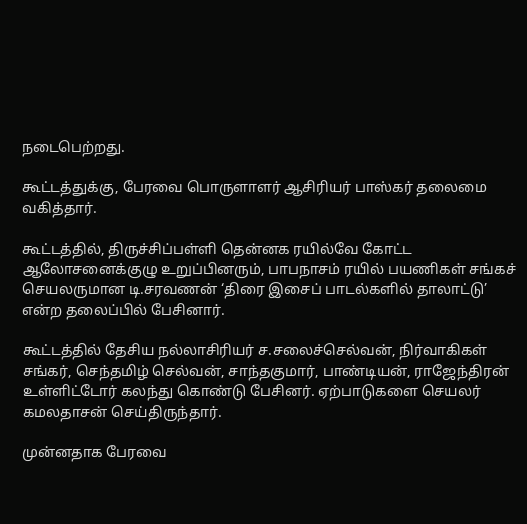நடைபெற்றது.

கூட்டத்துக்கு, பேரவை பொருளாளர் ஆசிரியர் பாஸ்கர் தலைமை வகித்தார்.

கூட்டத்தில், திருச்சிப்பள்ளி தென்னக ரயில்வே கோட்ட ஆலோசனைக்குழு உறுப்பினரும், பாபநாசம் ரயில் பயணிகள் சங்கச் செயலருமான டி.சரவணன் ‘திரை இசைப் பாடல்களில் தாலாட்டு’ என்ற தலைப்பில் பேசினார்.

கூட்டத்தில் தேசிய நல்லாசிரியர் ச.சலைச்செல்வன், நிர்வாகிகள் சங்கர், செந்தமிழ் செல்வன், சாந்தகுமார், பாண்டியன், ராஜேந்திரன் உள்ளிட்டோர் கலந்து கொண்டு பேசினர். ஏற்பாடுகளை செயலர் கமலதாசன் செய்திருந்தார்.

முன்னதாக பேரவை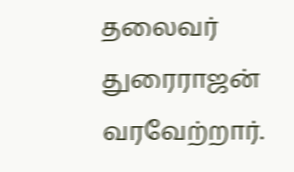தலைவர் துரைராஜன் வரவேற்றார்.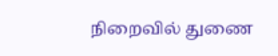நிறைவில் துணை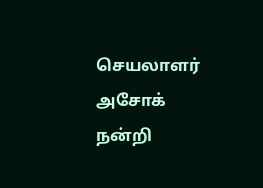செயலாளர் அசோக் நன்றி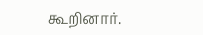கூறினார்.